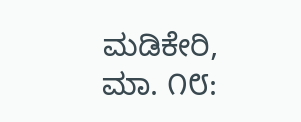ಮಡಿಕೇರಿ, ಮಾ. ೧೮: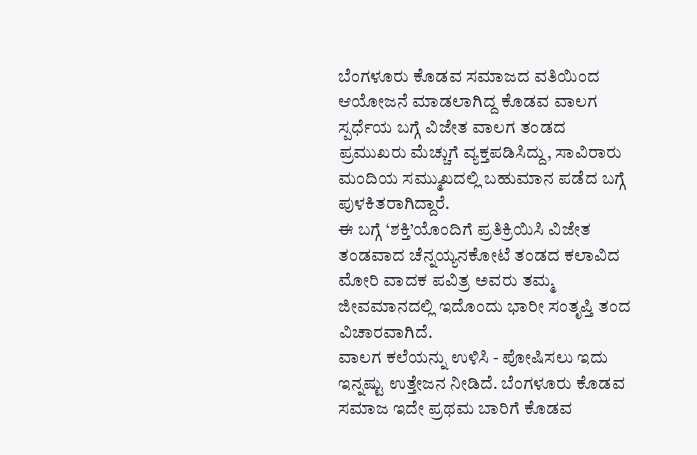ಬೆಂಗಳೂರು ಕೊಡವ ಸಮಾಜದ ವತಿಯಿಂದ ಆಯೋಜನೆ ಮಾಡಲಾಗಿದ್ದ ಕೊಡವ ವಾಲಗ ಸ್ಪರ್ಧೆಯ ಬಗ್ಗೆ ವಿಜೇತ ವಾಲಗ ತಂಡದ ಪ್ರಮುಖರು ಮೆಚ್ಚುಗೆ ವ್ಯಕ್ತಪಡಿಸಿದ್ದು, ಸಾವಿರಾರು ಮಂದಿಯ ಸಮ್ಮುಖದಲ್ಲಿ ಬಹುಮಾನ ಪಡೆದ ಬಗ್ಗೆ ಪುಳಕಿತರಾಗಿದ್ದಾರೆ.
ಈ ಬಗ್ಗೆ ‘ಶಕ್ತಿ’ಯೊಂದಿಗೆ ಪ್ರತಿಕ್ರಿಯಿಸಿ ವಿಜೇತ ತಂಡವಾದ ಚೆನ್ನಯ್ಯನಕೋಟೆ ತಂಡದ ಕಲಾವಿದ ಮೋರಿ ವಾದಕ ಪವಿತ್ರ ಅವರು ತಮ್ಮ ಜೀವಮಾನದಲ್ಲಿ ಇದೊಂದು ಭಾರೀ ಸಂತೃಪ್ತಿ ತಂದ ವಿಚಾರವಾಗಿದೆ.
ವಾಲಗ ಕಲೆಯನ್ನು ಉಳಿಸಿ - ಪೋಷಿಸಲು ಇದು ಇನ್ನಷ್ಟು ಉತ್ತೇಜನ ನೀಡಿದೆ. ಬೆಂಗಳೂರು ಕೊಡವ ಸಮಾಜ ಇದೇ ಪ್ರಥಮ ಬಾರಿಗೆ ಕೊಡವ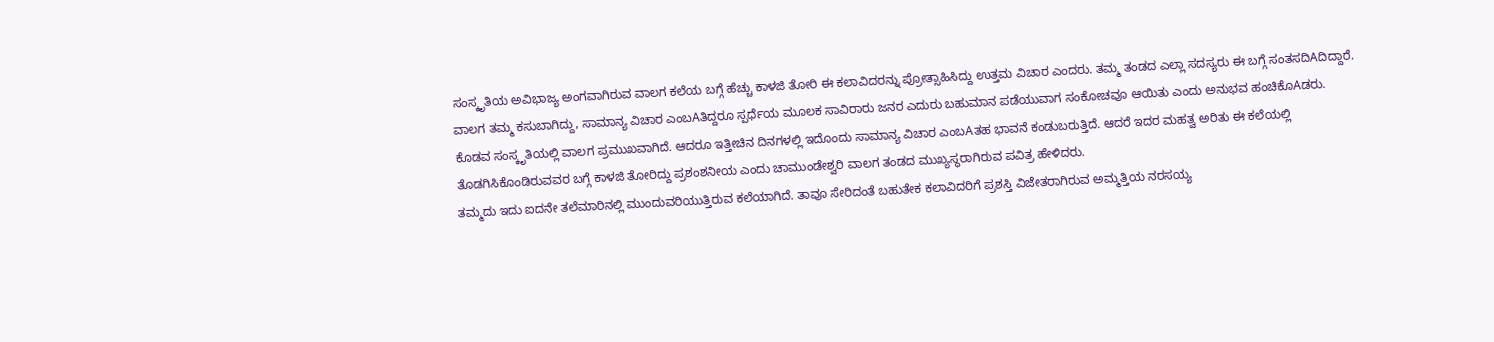ಸಂಸ್ಕೃತಿಯ ಅವಿಭಾಜ್ಯ ಅಂಗವಾಗಿರುವ ವಾಲಗ ಕಲೆಯ ಬಗ್ಗೆ ಹೆಚ್ಚು ಕಾಳಜಿ ತೋರಿ ಈ ಕಲಾವಿದರನ್ನು ಪ್ರೋತ್ಸಾಹಿಸಿದ್ದು ಉತ್ತಮ ವಿಚಾರ ಎಂದರು. ತಮ್ಮ ತಂಡದ ಎಲ್ಲಾ ಸದಸ್ಯರು ಈ ಬಗ್ಗೆ ಸಂತಸದಿAದಿದ್ದಾರೆ. ವಾಲಗ ತಮ್ಮ ಕಸುಬಾಗಿದ್ದು, ಸಾಮಾನ್ಯ ವಿಚಾರ ಎಂಬAತಿದ್ದರೂ ಸ್ಪರ್ಧೆಯ ಮೂಲಕ ಸಾವಿರಾರು ಜನರ ಎದುರು ಬಹುಮಾನ ಪಡೆಯುವಾಗ ಸಂಕೋಚವೂ ಆಯಿತು ಎಂದು ಅನುಭವ ಹಂಚಿಕೊAಡರು.
ಕೊಡವ ಸಂಸ್ಕೃತಿಯಲ್ಲಿ ವಾಲಗ ಪ್ರಮುಖವಾಗಿದೆ. ಆದರೂ ಇತ್ತೀಚಿನ ದಿನಗಳಲ್ಲಿ ಇದೊಂದು ಸಾಮಾನ್ಯ ವಿಚಾರ ಎಂಬAತಹ ಭಾವನೆ ಕಂಡುಬರುತ್ತಿದೆ. ಆದರೆ ಇದರ ಮಹತ್ವ ಅರಿತು ಈ ಕಲೆಯಲ್ಲಿ ತೊಡಗಿಸಿಕೊಂಡಿರುವವರ ಬಗ್ಗೆ ಕಾಳಜಿ ತೋರಿದ್ದು ಪ್ರಶಂಶನೀಯ ಎಂದು ಚಾಮುಂಡೇಶ್ವರಿ ವಾಲಗ ತಂಡದ ಮುಖ್ಯಸ್ಥರಾಗಿರುವ ಪವಿತ್ರ ಹೇಳಿದರು.
ತಮ್ಮದು ಇದು ಐದನೇ ತಲೆಮಾರಿನಲ್ಲಿ ಮುಂದುವರಿಯುತ್ತಿರುವ ಕಲೆಯಾಗಿದೆ. ತಾವೂ ಸೇರಿದಂತೆ ಬಹುತೇಕ ಕಲಾವಿದರಿಗೆ ಪ್ರಶಸ್ತಿ ವಿಜೇತರಾಗಿರುವ ಅಮ್ಮತ್ತಿಯ ನರಸಯ್ಯ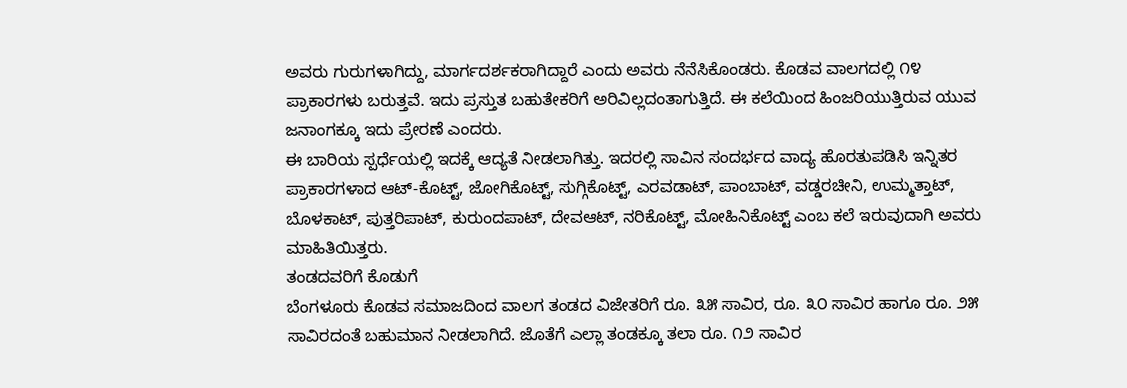ಅವರು ಗುರುಗಳಾಗಿದ್ದು, ಮಾರ್ಗದರ್ಶಕರಾಗಿದ್ದಾರೆ ಎಂದು ಅವರು ನೆನೆಸಿಕೊಂಡರು. ಕೊಡವ ವಾಲಗದಲ್ಲಿ ೧೪ ಪ್ರಾಕಾರಗಳು ಬರುತ್ತವೆ. ಇದು ಪ್ರಸ್ತುತ ಬಹುತೇಕರಿಗೆ ಅರಿವಿಲ್ಲದಂತಾಗುತ್ತಿದೆ. ಈ ಕಲೆಯಿಂದ ಹಿಂಜರಿಯುತ್ತಿರುವ ಯುವ ಜನಾಂಗಕ್ಕೂ ಇದು ಪ್ರೇರಣೆ ಎಂದರು.
ಈ ಬಾರಿಯ ಸ್ಪರ್ಧೆಯಲ್ಲಿ ಇದಕ್ಕೆ ಆದ್ಯತೆ ನೀಡಲಾಗಿತ್ತು. ಇದರಲ್ಲಿ ಸಾವಿನ ಸಂದರ್ಭದ ವಾದ್ಯ ಹೊರತುಪಡಿಸಿ ಇನ್ನಿತರ ಪ್ರಾಕಾರಗಳಾದ ಆಟ್-ಕೊಟ್ಟ್, ಜೋಗಿಕೊಟ್ಟ್, ಸುಗ್ಗಿಕೊಟ್ಟ್, ಎರವಡಾಟ್, ಪಾಂಬಾಟ್, ವಡ್ಡರಚೀನಿ, ಉಮ್ಮತ್ತಾಟ್, ಬೊಳಕಾಟ್, ಪುತ್ತರಿಪಾಟ್, ಕುರುಂದಪಾಟ್, ದೇವಆಟ್, ನರಿಕೊಟ್ಟ್, ಮೋಹಿನಿಕೊಟ್ಟ್ ಎಂಬ ಕಲೆ ಇರುವುದಾಗಿ ಅವರು ಮಾಹಿತಿಯಿತ್ತರು.
ತಂಡದವರಿಗೆ ಕೊಡುಗೆ
ಬೆಂಗಳೂರು ಕೊಡವ ಸಮಾಜದಿಂದ ವಾಲಗ ತಂಡದ ವಿಜೇತರಿಗೆ ರೂ. ೩೫ ಸಾವಿರ, ರೂ. ೩೦ ಸಾವಿರ ಹಾಗೂ ರೂ. ೨೫ ಸಾವಿರದಂತೆ ಬಹುಮಾನ ನೀಡಲಾಗಿದೆ. ಜೊತೆಗೆ ಎಲ್ಲಾ ತಂಡಕ್ಕೂ ತಲಾ ರೂ. ೧೨ ಸಾವಿರ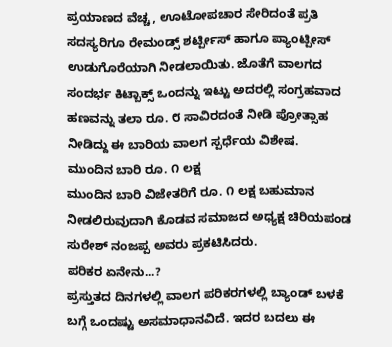ಪ್ರಯಾಣದ ವೆಚ್ಚ, ಊಟೋಪಚಾರ ಸೇರಿದಂತೆ ಪ್ರತಿ ಸದಸ್ಯರಿಗೂ ರೇಮಂಡ್ಸ್ ಶರ್ಟ್ಪೀಸ್ ಹಾಗೂ ಪ್ಯಾಂಟ್ಪೀಸ್ ಉಡುಗೊರೆಯಾಗಿ ನೀಡಲಾಯಿತು. ಜೊತೆಗೆ ವಾಲಗದ ಸಂದರ್ಭ ಕಿಟ್ಬಾಕ್ಸ್ ಒಂದನ್ನು ಇಟ್ಟು ಅದರಲ್ಲಿ ಸಂಗ್ರಹವಾದ ಹಣವನ್ನು ತಲಾ ರೂ. ೮ ಸಾವಿರದಂತೆ ನೀಡಿ ಪ್ರೋತ್ಸಾಹ ನೀಡಿದ್ದು ಈ ಬಾರಿಯ ವಾಲಗ ಸ್ಪರ್ಧೆಯ ವಿಶೇಷ.
ಮುಂದಿನ ಬಾರಿ ರೂ. ೧ ಲಕ್ಷ
ಮುಂದಿನ ಬಾರಿ ವಿಜೇತರಿಗೆ ರೂ. ೧ ಲಕ್ಷ ಬಹುಮಾನ ನೀಡಲಿರುವುದಾಗಿ ಕೊಡವ ಸಮಾಜದ ಅಧ್ಯಕ್ಷ ಚಿರಿಯಪಂಡ ಸುರೇಶ್ ನಂಜಪ್ಪ ಅವರು ಪ್ರಕಟಿಸಿದರು.
ಪರಿಕರ ಏನೇನು...?
ಪ್ರಸ್ತುತದ ದಿನಗಳಲ್ಲಿ ವಾಲಗ ಪರಿಕರಗಳಲ್ಲಿ ಬ್ಯಾಂಡ್ ಬಳಕೆ ಬಗ್ಗೆ ಒಂದಷ್ಟು ಅಸಮಾಧಾನವಿದೆ. ಇದರ ಬದಲು ಈ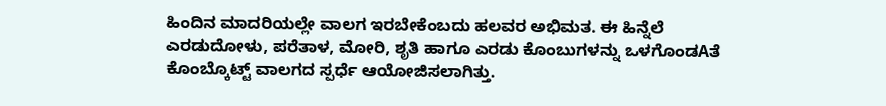ಹಿಂದಿನ ಮಾದರಿಯಲ್ಲೇ ವಾಲಗ ಇರಬೇಕೆಂಬದು ಹಲವರ ಅಭಿಮತ. ಈ ಹಿನ್ನೆಲೆ ಎರಡುದೋಳು, ಪರೆತಾಳ, ಮೋರಿ, ಶೃತಿ ಹಾಗೂ ಎರಡು ಕೊಂಬುಗಳನ್ನು ಒಳಗೊಂಡAತೆ ಕೊಂಬ್ಕೊಟ್ಟ್ ವಾಲಗದ ಸ್ಪರ್ಧೆ ಆಯೋಜಿಸಲಾಗಿತ್ತು.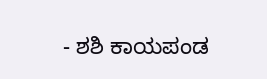- ಶಶಿ ಕಾಯಪಂಡ